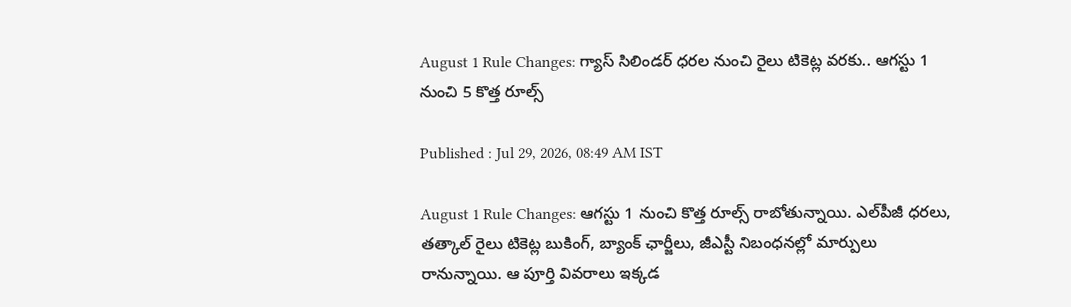August 1 Rule Changes: గ్యాస్ సిలిండర్ ధరల నుంచి రైలు టికెట్ల వరకు.. ఆగస్టు 1 నుంచి 5 కొత్త రూల్స్

Published : Jul 29, 2026, 08:49 AM IST

August 1 Rule Changes: ఆగస్టు 1 నుంచి కొత్త రూల్స్ రాబోతున్నాయి. ఎల్‌పీజీ ధరలు, తత్కాల్ రైలు టికెట్ల బుకింగ్, బ్యాంక్ ఛార్జీలు, జీఎస్టీ నిబంధనల్లో మార్పులు రానున్నాయి. ఆ పూర్తి వివరాలు ఇక్కడ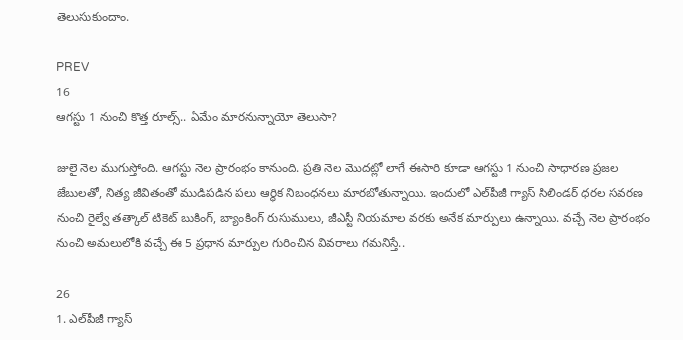తెలుసుకుందాం.

PREV
16
ఆగస్టు 1 నుంచి కొత్త రూల్స్.. ఏమేం మారనున్నాయో తెలుసా?

జులై నెల ముగుస్తోంది. ఆగస్టు నెల ప్రారంభం కానుంది. ప్రతి నెల మొదట్లో లాగే ఈసారి కూడా ఆగస్టు 1 నుంచి సాధారణ ప్రజల జేబులతో, నిత్య జీవితంతో ముడిపడిన పలు ఆర్థిక నిబంధనలు మారబోతున్నాయి. ఇందులో ఎల్‌పీజీ గ్యాస్ సిలిండర్ ధరల సవరణ నుంచి రైల్వే తత్కాల్ టికెట్ బుకింగ్, బ్యాంకింగ్ రుసుములు, జీఎస్టీ నియమాల వరకు అనేక మార్పులు ఉన్నాయి. వచ్చే నెల ప్రారంభం నుంచి అమలులోకి వచ్చే ఈ 5 ప్రధాన మార్పుల గురించిన వివరాలు గమనిస్తే..

26
1. ఎల్‌పీజీ గ్యాస్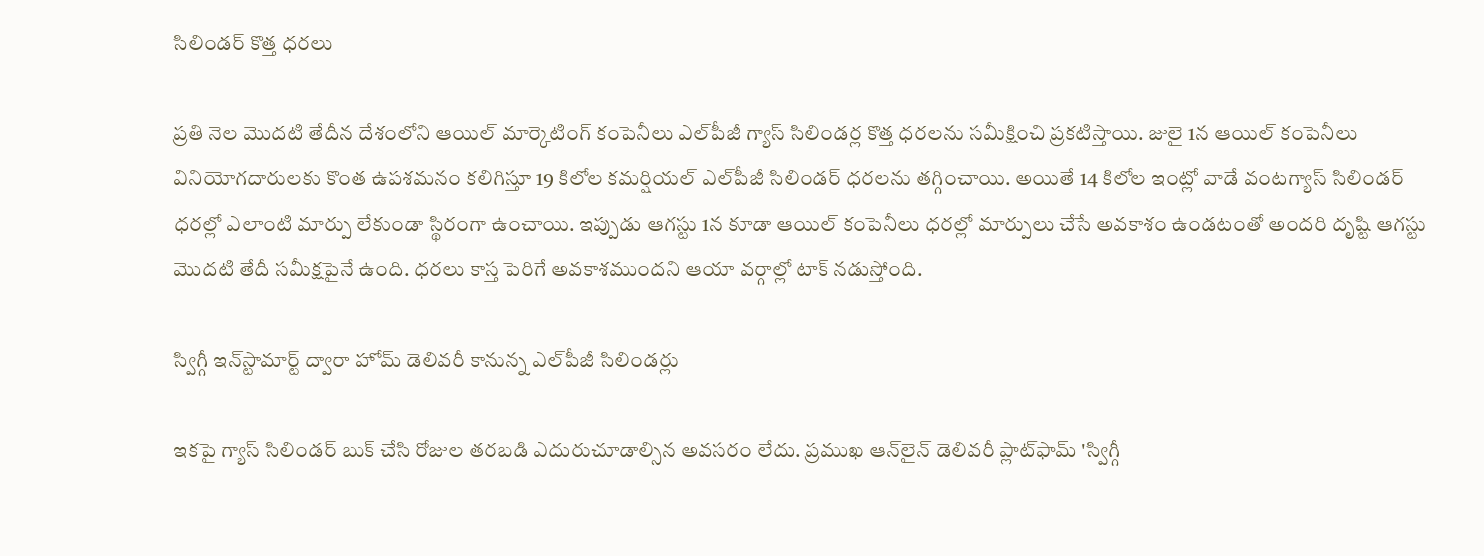సిలిండర్ కొత్త ధరలు

ప్రతి నెల మొదటి తేదీన దేశంలోని ఆయిల్ మార్కెటింగ్ కంపెనీలు ఎల్‌పీజీ గ్యాస్ సిలిండర్ల కొత్త ధరలను సమీక్షించి ప్రకటిస్తాయి. జులై 1న ఆయిల్ కంపెనీలు వినియోగదారులకు కొంత ఉపశమనం కలిగిస్తూ 19 కిలోల కమర్షియల్ ఎల్‌పీజీ సిలిండర్ ధరలను తగ్గించాయి. అయితే 14 కిలోల ఇంట్లో వాడే వంటగ్యాస్ సిలిండర్ ధరల్లో ఎలాంటి మార్పు లేకుండా స్థిరంగా ఉంచాయి. ఇప్పుడు ఆగస్టు 1న కూడా ఆయిల్ కంపెనీలు ధరల్లో మార్పులు చేసే అవకాశం ఉండటంతో అందరి దృష్టి ఆగస్టు మొదటి తేదీ సమీక్షపైనే ఉంది. ధరలు కాస్త పెరిగే అవకాశముందని ఆయా వర్గాల్లో టాక్ నడుస్తోంది.

స్విగ్గీ ఇన్‌స్టామార్ట్ ద్వారా హోమ్ డెలివరీ కానున్న ఎల్‌పీజీ సిలిండర్లు

ఇకపై గ్యాస్ సిలిండర్ బుక్ చేసి రోజుల తరబడి ఎదురుచూడాల్సిన అవసరం లేదు. ప్రముఖ ఆన్‌లైన్ డెలివరీ ప్లాట్‌ఫామ్ 'స్విగ్గీ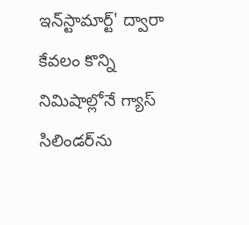ఇన్‌స్టామార్ట్' ద్వారా కేవలం కొన్ని నిమిషాల్లోనే గ్యాస్ సిలిండర్‌ను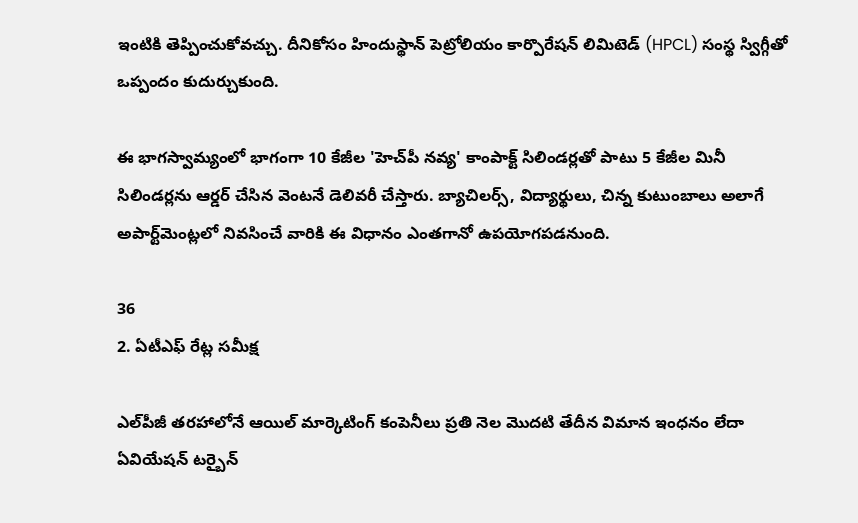ఇంటికి తెప్పించుకోవచ్చు. దీనికోసం హిందుస్థాన్ పెట్రోలియం కార్పొరేషన్ లిమిటెడ్ (HPCL) సంస్థ స్విగ్గీతో ఒప్పందం కుదుర్చుకుంది.

ఈ భాగస్వామ్యంలో భాగంగా 10 కేజీల 'హెచ్‌పీ నవ్య' కాంపాక్ట్ సిలిండర్లతో పాటు 5 కేజీల మినీ సిలిండర్లను ఆర్డర్ చేసిన వెంటనే డెలివరీ చేస్తారు. బ్యాచిలర్స్, విద్యార్థులు, చిన్న కుటుంబాలు అలాగే అపార్ట్‌మెంట్లలో నివసించే వారికి ఈ విధానం ఎంతగానో ఉపయోగపడనుంది.

36
2. ఏటీఎఫ్ రేట్ల సమీక్ష

ఎల్‌పీజీ తరహాలోనే ఆయిల్ మార్కెటింగ్ కంపెనీలు ప్రతి నెల మొదటి తేదీన విమాన ఇంధనం లేదా ఏవియేషన్ టర్బైన్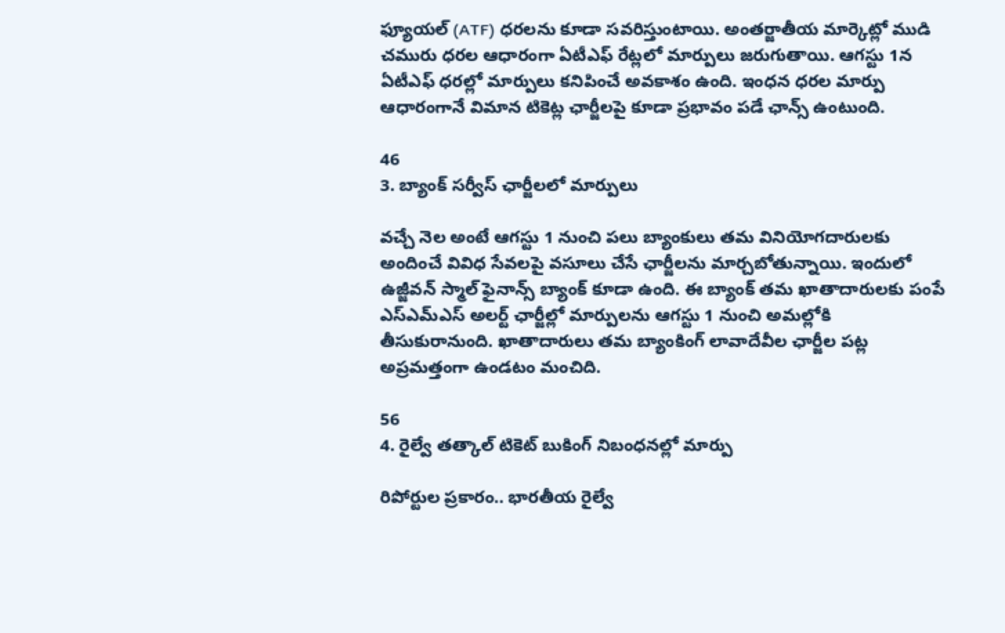ఫ్యూయల్ (ATF) ధరలను కూడా సవరిస్తుంటాయి. అంతర్జాతీయ మార్కెట్లో ముడి చమురు ధరల ఆధారంగా ఏటీఎఫ్ రేట్లలో మార్పులు జరుగుతాయి. ఆగస్టు 1న ఏటీఎఫ్ ధరల్లో మార్పులు కనిపించే అవకాశం ఉంది. ఇంధన ధరల మార్పు ఆధారంగానే విమాన టికెట్ల ఛార్జీలపై కూడా ప్రభావం పడే ఛాన్స్ ఉంటుంది.

46
3. బ్యాంక్ సర్వీస్ ఛార్జీలలో మార్పులు

వచ్చే నెల అంటే ఆగస్టు 1 నుంచి పలు బ్యాంకులు తమ వినియోగదారులకు అందించే వివిధ సేవలపై వసూలు చేసే ఛార్జీలను మార్చబోతున్నాయి. ఇందులో ఉజ్జీవన్ స్మాల్ ఫైనాన్స్ బ్యాంక్ కూడా ఉంది. ఈ బ్యాంక్ తమ ఖాతాదారులకు పంపే ఎస్ఎమ్‌ఎస్ అలర్ట్ ఛార్జీల్లో మార్పులను ఆగస్టు 1 నుంచి అమల్లోకి తీసుకురానుంది. ఖాతాదారులు తమ బ్యాంకింగ్ లావాదేవీల ఛార్జీల పట్ల అప్రమత్తంగా ఉండటం మంచిది.

56
4. రైల్వే తత్కాల్ టికెట్ బుకింగ్ నిబంధనల్లో మార్పు

రిపోర్టుల ప్రకారం.. భారతీయ రైల్వే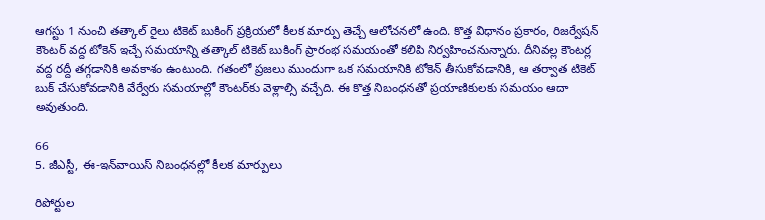ఆగస్టు 1 నుంచి తత్కాల్ రైలు టికెట్ బుకింగ్ ప్రక్రియలో కీలక మార్పు తెచ్చే ఆలోచనలో ఉంది. కొత్త విధానం ప్రకారం, రిజర్వేషన్ కౌంటర్ వద్ద టోకెన్ ఇచ్చే సమయాన్ని తత్కాల్ టికెట్ బుకింగ్ ప్రారంభ సమయంతో కలిపి నిర్వహించనున్నారు. దీనివల్ల కౌంటర్ల వద్ద రద్దీ తగ్గడానికి అవకాశం ఉంటుంది. గతంలో ప్రజలు ముందుగా ఒక సమయానికి టోకెన్ తీసుకోవడానికి, ఆ తర్వాత టికెట్ బుక్ చేసుకోవడానికి వేర్వేరు సమయాల్లో కౌంటర్‌కు వెళ్లాల్సి వచ్చేది. ఈ కొత్త నిబంధనతో ప్రయాణికులకు సమయం ఆదా అవుతుంది.

66
5. జీఎస్టీ, ఈ-ఇన్‌వాయిస్ నిబంధనల్లో కీలక మార్పులు

రిపోర్టుల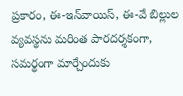ప్రకారం, ఈ-ఇన్‌వాయిస్, ఈ-వే బిల్లుల వ్యవస్థను మరింత పారదర్శకంగా, సమర్థంగా మార్చేందుకు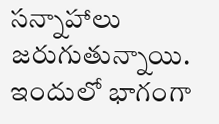సన్నాహాలు జరుగుతున్నాయి. ఇందులో భాగంగా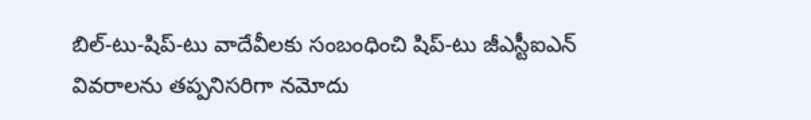బిల్-టు-షిప్-టు వాదేవీలకు సంబంధించి షిప్-టు జీఎస్టీఐఎన్ వివరాలను తప్పనిసరిగా నమోదు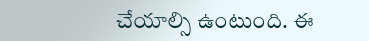చేయాల్సి ఉంటుంది. ఈ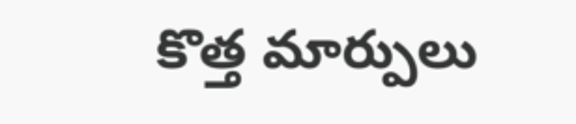కొత్త మార్పులు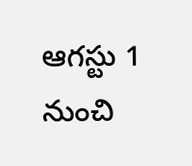ఆగస్టు 1 నుంచి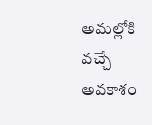అమల్లోకి వచ్చే అవకాశం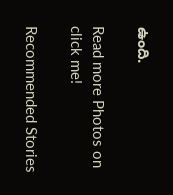ఉంది.

Read more Photos on
click me!

Recommended Stories